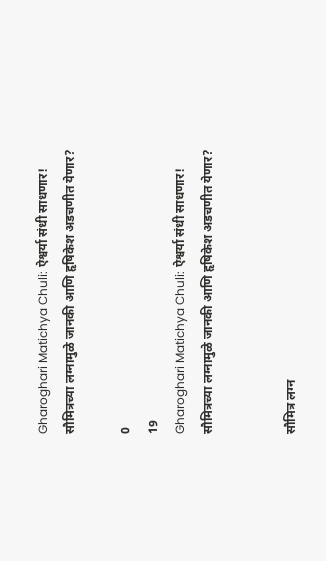Gharoghari Matichya Chuli: ऐश्वर्या संधी साधणार! सौमित्रच्या लग्नामुळे जानकी आणि हृषिकेश अडचणीत येणार?

0
19
Gharoghari Matichya Chuli: ऐश्वर्या संधी साधणार! सौमित्रच्या लग्नामुळे जानकी आणि हृषिकेश अडचणीत येणार?


सौमित्र लग्न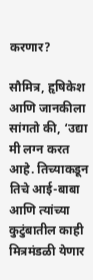करणार?

सौमित्र, हृषिकेश आणि जानकीला सांगतो की, ‘उद्या मी लग्न करत आहे. तिच्याकडून तिचे आई-बाबा आणि त्यांच्या कुटुंबातील काही मित्रमंडळी येणार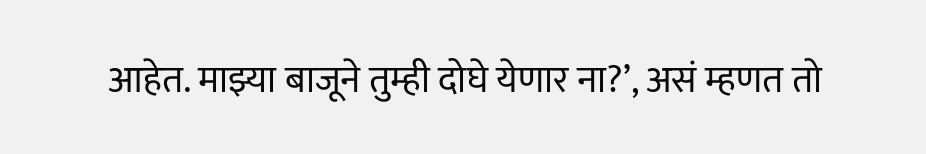आहेत. माझ्या बाजूने तुम्ही दोघे येणार ना?’, असं म्हणत तो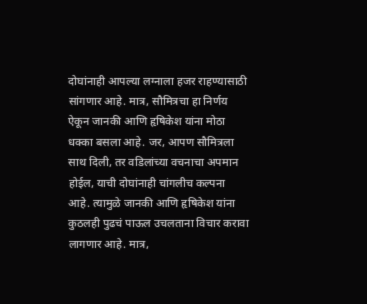दोघांनाही आपल्या लग्नाला हजर राहण्यासाठी सांगणार आहे. मात्र, सौमित्रचा हा निर्णय ऐकून जानकी आणि हृषिकेश यांना मोठा धक्का बसला आहे. जर, आपण सौमित्रला साथ दिली, तर वडिलांच्या वचनाचा अपमान होईल, याची दोघांनाही चांगलीच कल्पना आहे. त्यामुळे जानकी आणि हृषिकेश यांना कुठलही पुढचं पाऊल उचलताना विचार करावा लागणार आहे. मात्र,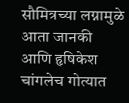सौमित्रच्या लग्नामुळे आता जानकी आणि हृषिकेश चांगलेच गोत्यात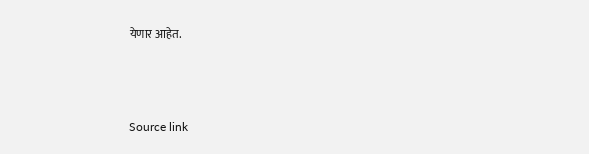येणार आहेत.



Source link